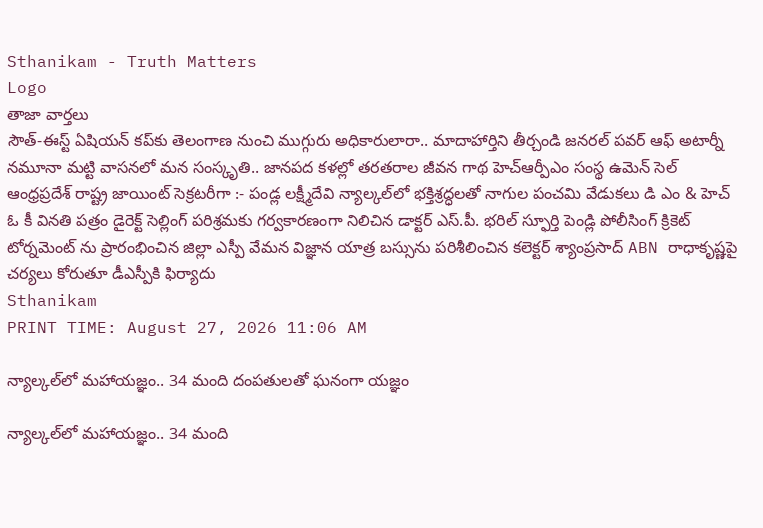Sthanikam - Truth Matters
Logo
తాజా వార్తలు
సౌత్‌-ఈస్ట్‌ ఏషియన్‌ కప్‌కు తెలంగాణ నుంచి ముగ్గురు అధికారులారా.. మాదాహార్తిని తీర్చండి జనరల్ పవర్ ఆఫ్ అటార్నీ నమూనా మట్టి వాసనలో మన సంస్కృతి.. జానపద కళల్లో తరతరాల జీవన గాథ హెచ్ఆర్పీఎం సంస్థ ఉమెన్ సెల్ ఆంధ్రప్రదేశ్ రాష్ట్ర జాయింట్ సెక్రటరీగా :- పండ్ల లక్ష్మీదేవి న్యాల్కల్‌లో భక్తిశ్రద్ధలతో నాగుల పంచమి వేడుకలు డి ఎం & హెచ్ ఓ కీ వినతి పత్రం డైరెక్ట్ సెల్లింగ్ పరిశ్రమకు గర్వకారణంగా నిలిచిన డాక్టర్ ఎస్.పీ. భరిల్ స్ఫూర్తి పెండ్లి పోలీసింగ్ క్రికెట్ టోర్నమెంట్ ను ప్రారంభించిన జిల్లా ఎస్పీ వేమన విజ్ఞాన యాత్ర బస్సును పరిశీలించిన కలెక్టర్ శ్యాంప్రసాద్ ABN రాధాకృష్ణపై చర్యలు కోరుతూ డీఎస్పీకి ఫిర్యాదు
Sthanikam
PRINT TIME: August 27, 2026 11:06 AM

న్యాల్కల్‌లో మహాయజ్ఞం.. 34 మంది దంపతులతో ఘనంగా యజ్ఞం

న్యాల్కల్‌లో మహాయజ్ఞం.. 34 మంది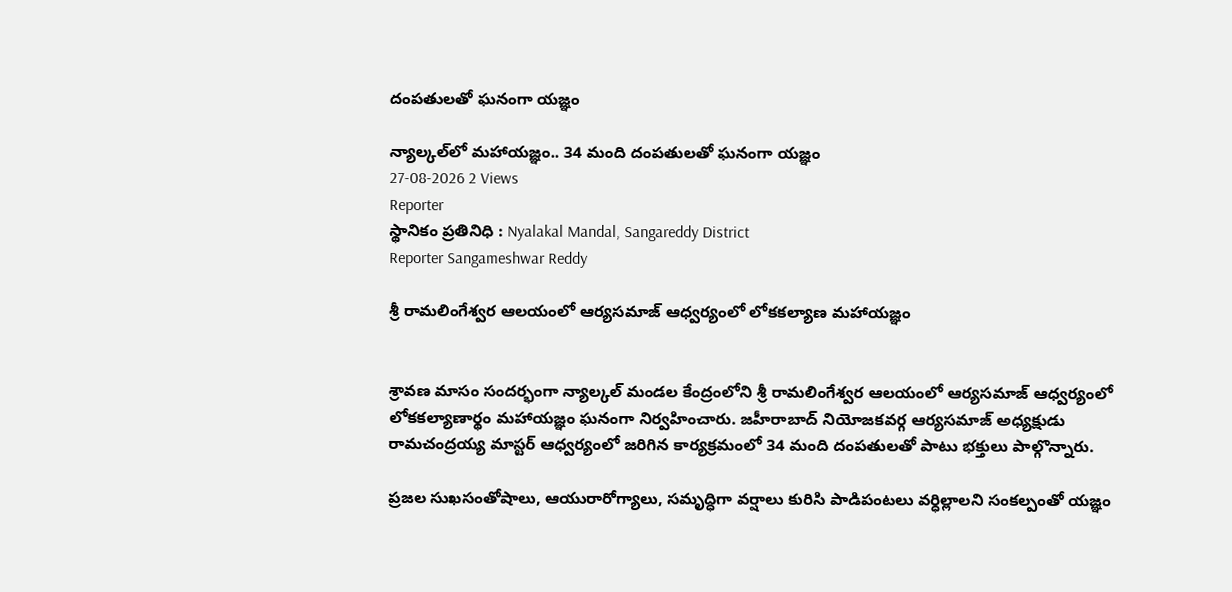దంపతులతో ఘనంగా యజ్ఞం

న్యాల్కల్‌లో మహాయజ్ఞం.. 34 మంది దంపతులతో ఘనంగా యజ్ఞం
27-08-2026 2 Views
Reporter
స్థానికం ప్రతినిధి : Nyalakal Mandal, Sangareddy District
Reporter Sangameshwar Reddy

శ్రీ రామలింగేశ్వర ఆలయంలో ఆర్యసమాజ్ ఆధ్వర్యంలో లోకకల్యాణ మహాయజ్ఞం


శ్రావణ మాసం సందర్భంగా న్యాల్కల్ మండల కేంద్రంలోని శ్రీ రామలింగేశ్వర ఆలయంలో ఆర్యసమాజ్ ఆధ్వర్యంలో లోకకల్యాణార్థం మహాయజ్ఞం ఘనంగా నిర్వహించారు. జహీరాబాద్ నియోజకవర్గ ఆర్యసమాజ్ అధ్యక్షుడు రామచంద్రయ్య మాస్టర్ ఆధ్వర్యంలో జరిగిన కార్యక్రమంలో 34 మంది దంపతులతో పాటు భక్తులు పాల్గొన్నారు.

ప్రజల సుఖసంతోషాలు, ఆయురారోగ్యాలు, సమృద్ధిగా వర్షాలు కురిసి పాడిపంటలు వర్ధిల్లాలని సంకల్పంతో యజ్ఞం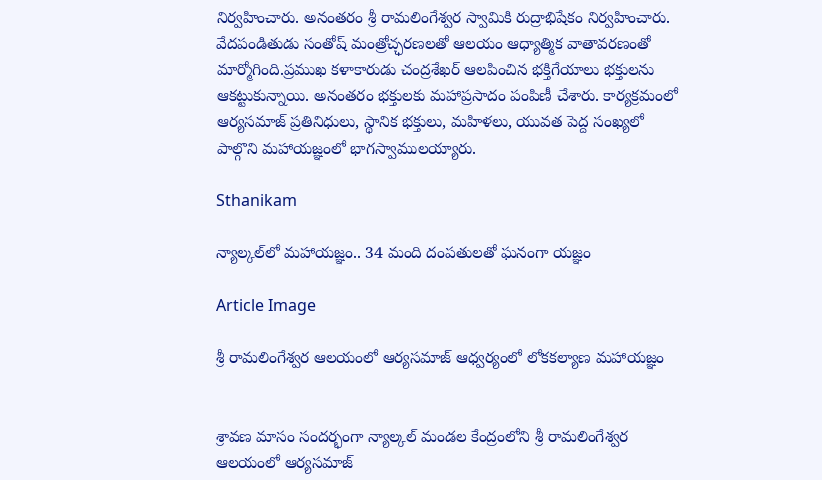నిర్వహించారు. అనంతరం శ్రీ రామలింగేశ్వర స్వామికి రుద్రాభిషేకం నిర్వహించారు. వేదపండితుడు సంతోష్ మంత్రోచ్ఛరణలతో ఆలయం ఆధ్యాత్మిక వాతావరణంతో మార్మోగింది.ప్రముఖ కళాకారుడు చంద్రశేఖర్ ఆలపించిన భక్తిగేయాలు భక్తులను ఆకట్టుకున్నాయి. అనంతరం భక్తులకు మహాప్రసాదం పంపిణీ చేశారు. కార్యక్రమంలో ఆర్యసమాజ్ ప్రతినిధులు, స్థానిక భక్తులు, మహిళలు, యువత పెద్ద సంఖ్యలో పాల్గొని మహాయజ్ఞంలో భాగస్వాములయ్యారు.

Sthanikam

న్యాల్కల్‌లో మహాయజ్ఞం.. 34 మంది దంపతులతో ఘనంగా యజ్ఞం

Article Image

శ్రీ రామలింగేశ్వర ఆలయంలో ఆర్యసమాజ్ ఆధ్వర్యంలో లోకకల్యాణ మహాయజ్ఞం


శ్రావణ మాసం సందర్భంగా న్యాల్కల్ మండల కేంద్రంలోని శ్రీ రామలింగేశ్వర ఆలయంలో ఆర్యసమాజ్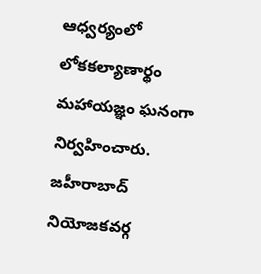ఆధ్వర్యంలో లోకకల్యాణార్థం మహాయజ్ఞం ఘనంగా నిర్వహించారు. జహీరాబాద్ నియోజకవర్గ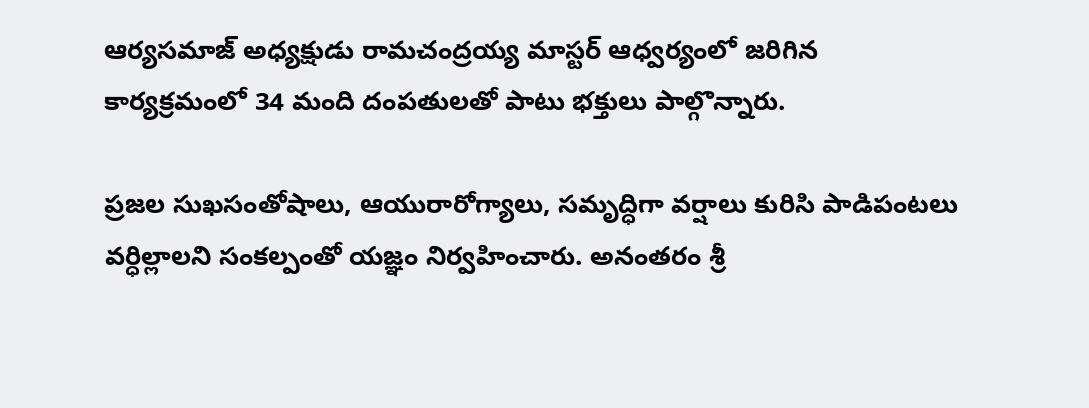ఆర్యసమాజ్ అధ్యక్షుడు రామచంద్రయ్య మాస్టర్ ఆధ్వర్యంలో జరిగిన కార్యక్రమంలో 34 మంది దంపతులతో పాటు భక్తులు పాల్గొన్నారు.

ప్రజల సుఖసంతోషాలు, ఆయురారోగ్యాలు, సమృద్ధిగా వర్షాలు కురిసి పాడిపంటలు వర్ధిల్లాలని సంకల్పంతో యజ్ఞం నిర్వహించారు. అనంతరం శ్రీ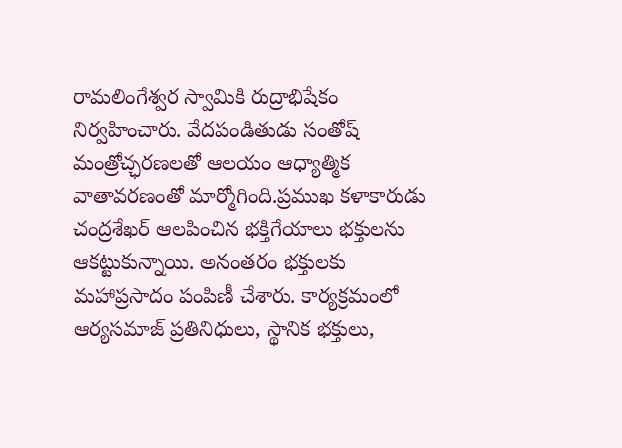రామలింగేశ్వర స్వామికి రుద్రాభిషేకం నిర్వహించారు. వేదపండితుడు సంతోష్ మంత్రోచ్ఛరణలతో ఆలయం ఆధ్యాత్మిక వాతావరణంతో మార్మోగింది.ప్రముఖ కళాకారుడు చంద్రశేఖర్ ఆలపించిన భక్తిగేయాలు భక్తులను ఆకట్టుకున్నాయి. అనంతరం భక్తులకు మహాప్రసాదం పంపిణీ చేశారు. కార్యక్రమంలో ఆర్యసమాజ్ ప్రతినిధులు, స్థానిక భక్తులు,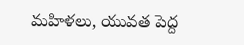మహిళలు, యువత పెద్ద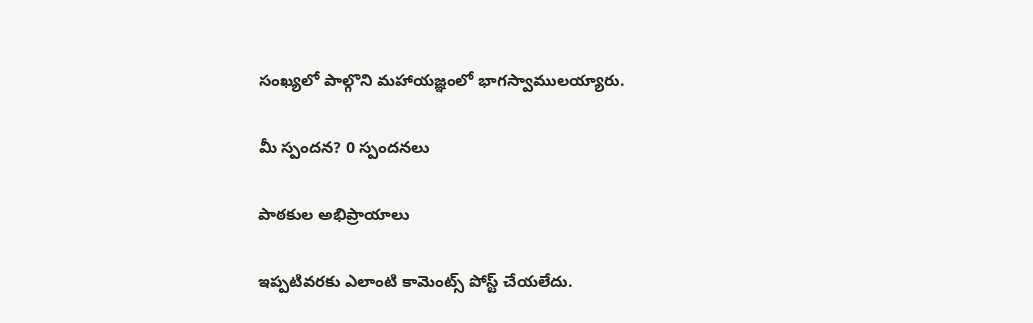సంఖ్యలో పాల్గొని మహాయజ్ఞంలో భాగస్వాములయ్యారు.

మీ స్పందన? 0 స్పందనలు

పాఠకుల అభిప్రాయాలు

ఇప్పటివరకు ఎలాంటి కామెంట్స్ పోస్ట్ చేయలేదు.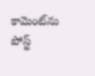కామెంట్‌ను పోస్ట్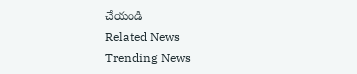చేయండి
Related News
Trending News